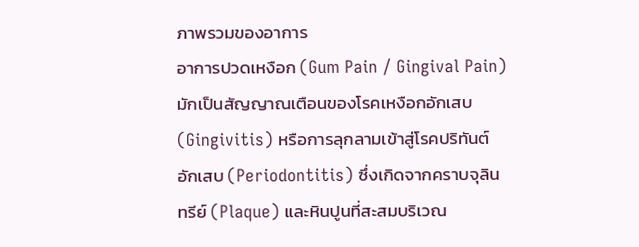ภาพรวมของอาการ
อาการปวดเหงือก (Gum Pain / Gingival Pain) มักเป็นสัญญาณเตือนของโรคเหงือกอักเสบ (Gingivitis) หรือการลุกลามเข้าสู่โรคปริทันต์อักเสบ (Periodontitis) ซึ่งเกิดจากคราบจุลินทรีย์ (Plaque) และหินปูนที่สะสมบริเวณ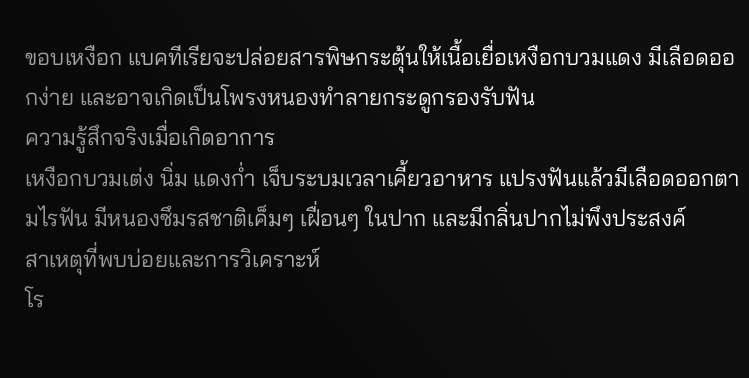ขอบเหงือก แบคทีเรียจะปล่อยสารพิษกระตุ้นให้เนื้อเยื่อเหงือกบวมแดง มีเลือดออกง่าย และอาจเกิดเป็นโพรงหนองทำลายกระดูกรองรับฟัน
ความรู้สึกจริงเมื่อเกิดอาการ
เหงือกบวมเต่ง นิ่ม แดงก่ำ เจ็บระบมเวลาเคี้ยวอาหาร แปรงฟันแล้วมีเลือดออกตามไรฟัน มีหนองซึมรสชาติเค็มๆ เฝื่อนๆ ในปาก และมีกลิ่นปากไม่พึงประสงค์
สาเหตุที่พบบ่อยและการวิเคราะห์
โร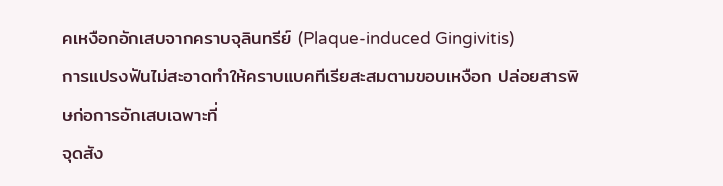คเหงือกอักเสบจากคราบจุลินทรีย์ (Plaque-induced Gingivitis)
การแปรงฟันไม่สะอาดทำให้คราบแบคทีเรียสะสมตามขอบเหงือก ปล่อยสารพิษก่อการอักเสบเฉพาะที่
จุดสัง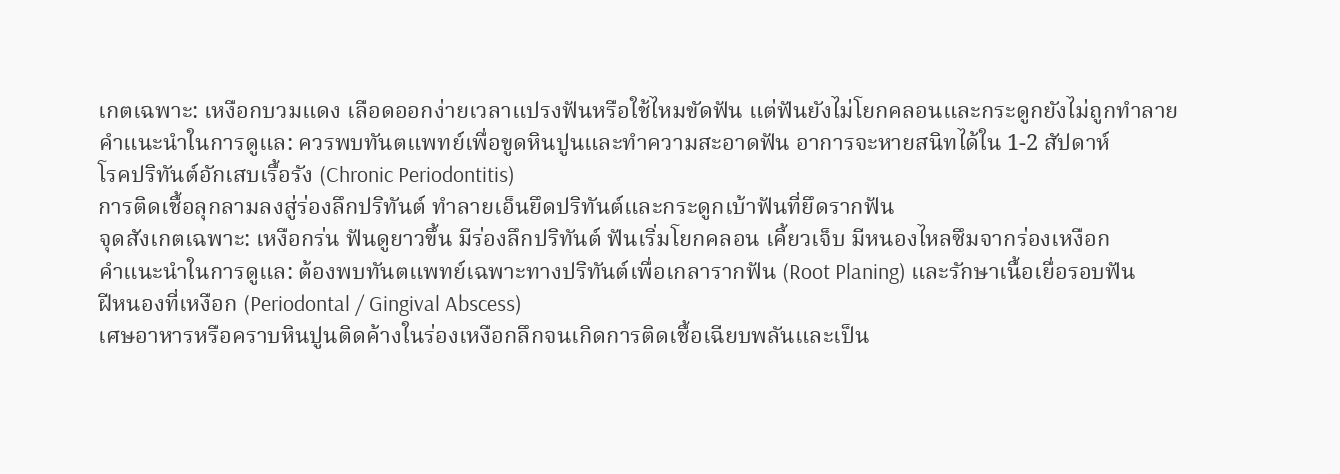เกตเฉพาะ: เหงือกบวมแดง เลือดออกง่ายเวลาแปรงฟันหรือใช้ไหมขัดฟัน แต่ฟันยังไม่โยกคลอนและกระดูกยังไม่ถูกทำลาย
คำแนะนำในการดูแล: ควรพบทันตแพทย์เพื่อขูดหินปูนและทำความสะอาดฟัน อาการจะหายสนิทได้ใน 1-2 สัปดาห์
โรคปริทันต์อักเสบเรื้อรัง (Chronic Periodontitis)
การติดเชื้อลุกลามลงสู่ร่องลึกปริทันต์ ทำลายเอ็นยึดปริทันต์และกระดูกเบ้าฟันที่ยึดรากฟัน
จุดสังเกตเฉพาะ: เหงือกร่น ฟันดูยาวขึ้น มีร่องลึกปริทันต์ ฟันเริ่มโยกคลอน เคี้ยวเจ็บ มีหนองไหลซึมจากร่องเหงือก
คำแนะนำในการดูแล: ต้องพบทันตแพทย์เฉพาะทางปริทันต์เพื่อเกลารากฟัน (Root Planing) และรักษาเนื้อเยื่อรอบฟัน
ฝีหนองที่เหงือก (Periodontal / Gingival Abscess)
เศษอาหารหรือคราบหินปูนติดค้างในร่องเหงือกลึกจนเกิดการติดเชื้อเฉียบพลันและเป็น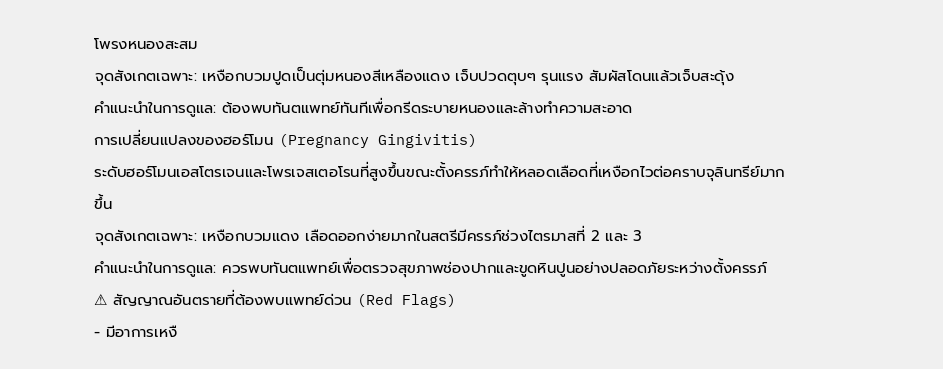โพรงหนองสะสม
จุดสังเกตเฉพาะ: เหงือกบวมปูดเป็นตุ่มหนองสีเหลืองแดง เจ็บปวดตุบๆ รุนแรง สัมผัสโดนแล้วเจ็บสะดุ้ง
คำแนะนำในการดูแล: ต้องพบทันตแพทย์ทันทีเพื่อกรีดระบายหนองและล้างทำความสะอาด
การเปลี่ยนแปลงของฮอร์โมน (Pregnancy Gingivitis)
ระดับฮอร์โมนเอสโตรเจนและโพรเจสเตอโรนที่สูงขึ้นขณะตั้งครรภ์ทำให้หลอดเลือดที่เหงือกไวต่อคราบจุลินทรีย์มากขึ้น
จุดสังเกตเฉพาะ: เหงือกบวมแดง เลือดออกง่ายมากในสตรีมีครรภ์ช่วงไตรมาสที่ 2 และ 3
คำแนะนำในการดูแล: ควรพบทันตแพทย์เพื่อตรวจสุขภาพช่องปากและขูดหินปูนอย่างปลอดภัยระหว่างตั้งครรภ์
⚠ สัญญาณอันตรายที่ต้องพบแพทย์ด่วน (Red Flags)
- มีอาการเหงื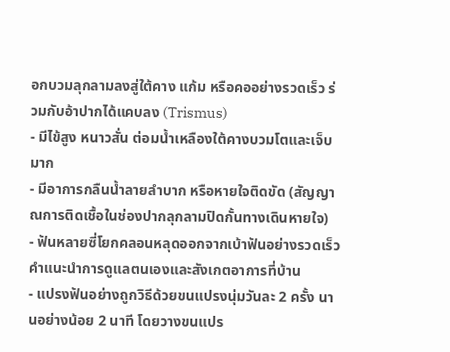อกบวมลุกลามลงสู่ใต้คาง แก้ม หรือคออย่างรวดเร็ว ร่วมกับอ้าปากได้แคบลง (Trismus)
- มีไข้สูง หนาวสั่น ต่อมน้ำเหลืองใต้คางบวมโตและเจ็บมาก
- มีอาการกลืนน้ำลายลำบาก หรือหายใจติดขัด (สัญญาณการติดเชื้อในช่องปากลุกลามปิดกั้นทางเดินหายใจ)
- ฟันหลายซี่โยกคลอนหลุดออกจากเบ้าฟันอย่างรวดเร็ว
คำแนะนำการดูแลตนเองและสังเกตอาการที่บ้าน
- แปรงฟันอย่างถูกวิธีด้วยขนแปรงนุ่มวันละ 2 ครั้ง นานอย่างน้อย 2 นาที โดยวางขนแปร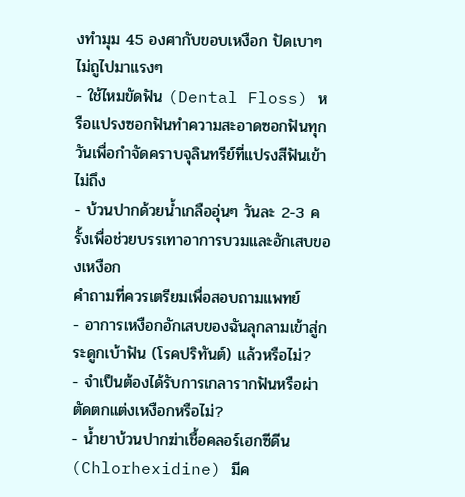งทำมุม 45 องศากับขอบเหงือก ปัดเบาๆ ไม่ถูไปมาแรงๆ
- ใช้ไหมขัดฟัน (Dental Floss) หรือแปรงซอกฟันทำความสะอาดซอกฟันทุกวันเพื่อกำจัดคราบจุลินทรีย์ที่แปรงสีฟันเข้าไม่ถึง
- บ้วนปากด้วยน้ำเกลืออุ่นๆ วันละ 2-3 ครั้งเพื่อช่วยบรรเทาอาการบวมและอักเสบของเหงือก
คำถามที่ควรเตรียมเพื่อสอบถามแพทย์
- อาการเหงือกอักเสบของฉันลุกลามเข้าสู่กระดูกเบ้าฟัน (โรคปริทันต์) แล้วหรือไม่?
- จำเป็นต้องได้รับการเกลารากฟันหรือผ่าตัดตกแต่งเหงือกหรือไม่?
- น้ำยาบ้วนปากฆ่าเชื้อคลอร์เฮกซีดีน (Chlorhexidine) มีค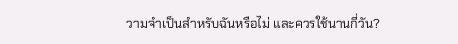วามจำเป็นสำหรับฉันหรือไม่ และควรใช้นานกี่วัน?